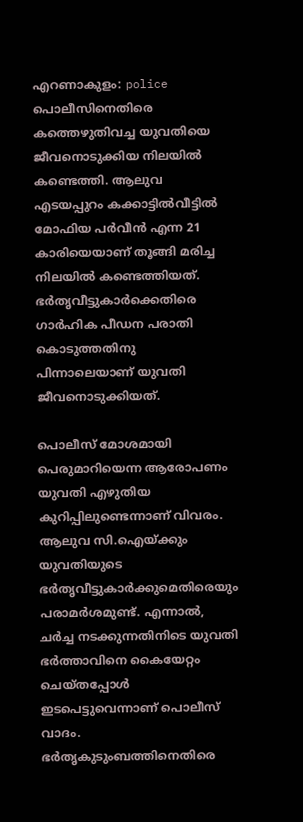എറണാകുളം: police പൊലീസിനെതിരെ കത്തെഴുതിവച്ച യുവതിയെ ജീവനൊടുക്കിയ നിലയിൽ കണ്ടെത്തി. ആലുവ എടയപ്പുറം കക്കാട്ടിൽവീട്ടിൽ മോഫിയ പർവീൻ എന്ന 21 കാരിയെയാണ് തൂങ്ങി മരിച്ച നിലയിൽ കണ്ടെത്തിയത്. ഭർതൃവീട്ടുകാര്‍ക്കെതിരെ ഗാര്‍ഹിക പീഡന പരാതി കൊടുത്തതിനു പിന്നാലെയാണ് യുവതി ജീവനൊടുക്കിയത്.

പൊലീസ് മോശമായി പെരുമാറിയെന്ന ആരോപണം യുവതി എഴുതിയ കുറിപ്പിലുണ്ടെന്നാണ് വിവരം. ആലുവ സി.ഐയ്‌ക്കും യുവതിയുടെ ഭർതൃവീട്ടുകാർക്കുമെതിരെയും പരാമർശമുണ്ട്. എന്നാല്‍, ചര്‍ച്ച നടക്കുന്നതിനിടെ യുവതി ഭര്‍ത്താവിനെ കൈയേറ്റം ചെയ്‌തപ്പോള്‍ ഇടപെട്ടുവെന്നാണ് പൊലീസ് വാദം. ഭര്‍തൃകുടുംബത്തിനെതിരെ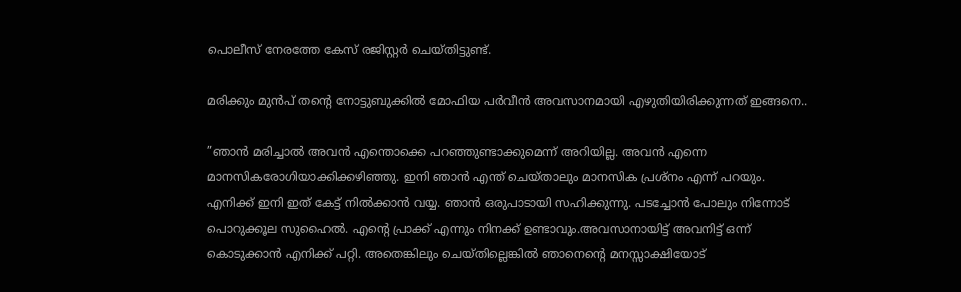പൊലീസ് നേരത്തേ കേസ് രജിസ്റ്റര്‍ ചെയ്‌തിട്ടുണ്ട്.

മരിക്കും മുൻപ് തന്‍റെ നോട്ടുബുക്കിൽ മോഫിയ പർവീൻ അവസാനമായി എഴുതിയിരിക്കുന്നത് ഇങ്ങനെ..

”ഞാൻ മരിച്ചാൽ അവൻ എന്തൊക്കെ പറഞ്ഞുണ്ടാക്കുമെന്ന് അറിയില്ല. അവൻ എന്നെ മാനസികരോഗിയാക്കിക്കഴിഞ്ഞു. ഇനി ഞാൻ എന്ത് ചെയ്താലും മാനസിക പ്രശ്നം എന്ന് പറയും. എനിക്ക് ഇനി ഇത് കേട്ട് നിൽക്കാൻ വയ്യ. ഞാൻ ഒരുപാടായി സഹിക്കുന്നു. പടച്ചോൻ പോലും നിന്നോട് പൊറുക്കൂല സുഹൈൽ. എന്‍റെ പ്രാക്ക് എന്നും നിനക്ക് ഉണ്ടാവും.അവസാനായിട്ട് അവനിട്ട് ഒന്ന് കൊടുക്കാൻ എനിക്ക് പറ്റി. അതെങ്കിലും ചെയ്തില്ലെങ്കിൽ ഞാനെന്‍റെ മനസ്സാക്ഷിയോട്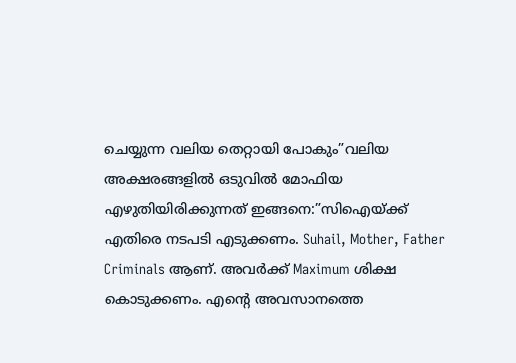ചെയ്യുന്ന വലിയ തെറ്റായി പോകും”വലിയ അക്ഷരങ്ങളിൽ ഒടുവിൽ മോഫിയ എഴുതിയിരിക്കുന്നത് ഇങ്ങനെ:”സിഐയ്ക്ക് എതിരെ നടപടി എടുക്കണം. Suhail, Mother, Father Criminals ആണ്. അവർക്ക് Maximum ശിക്ഷ കൊടുക്കണം. എന്‍റെ അവസാനത്തെ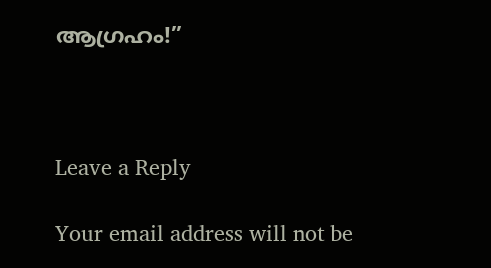ആഗ്രഹം!”



Leave a Reply

Your email address will not be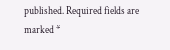published. Required fields are marked *